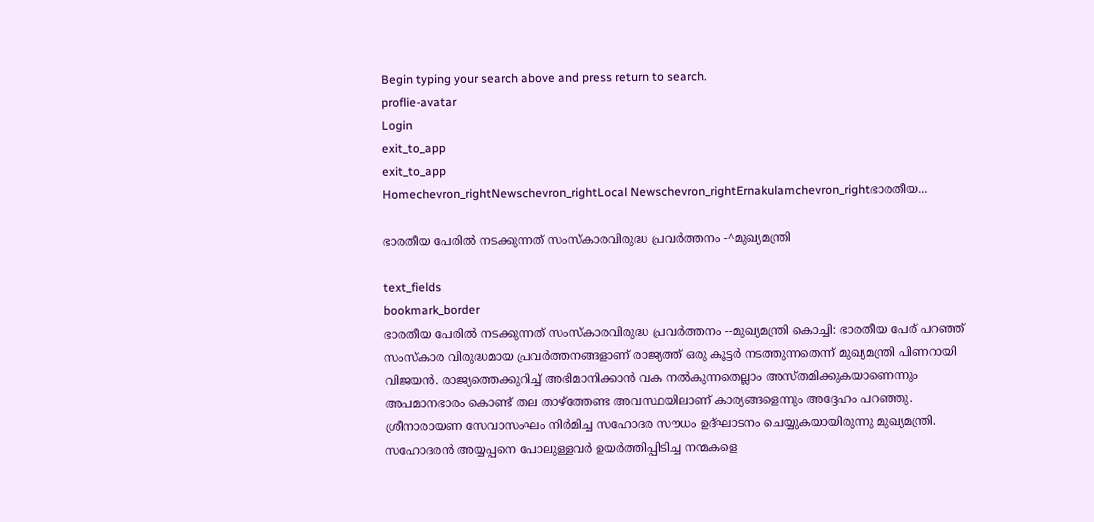Begin typing your search above and press return to search.
proflie-avatar
Login
exit_to_app
exit_to_app
Homechevron_rightNewschevron_rightLocal Newschevron_rightErnakulamchevron_rightഭാരതീയ...

ഭാരതീയ പേരിൽ നടക്കുന്നത് സംസ്കാരവിരുദ്ധ പ്രവർത്തനം -^മുഖ്യമന്ത്രി

text_fields
bookmark_border
ഭാരതീയ പേരിൽ നടക്കുന്നത് സംസ്കാരവിരുദ്ധ പ്രവർത്തനം --മുഖ്യമന്ത്രി കൊച്ചി: ഭാരതീയ പേര് പറഞ്ഞ് സംസ്കാര വിരുദ്ധമായ പ്രവർത്തനങ്ങളാണ് രാജ്യത്ത് ഒരു കൂട്ടർ നടത്തുന്നതെന്ന് മുഖ്യമന്ത്രി പിണറായി വിജയൻ. രാജ്യത്തെക്കുറിച്ച് അഭിമാനിക്കാൻ വക നൽകുന്നതെല്ലാം അസ്തമിക്കുകയാണെന്നും അപമാനഭാരം കൊണ്ട് തല താഴ്ത്തേണ്ട അവസ്ഥയിലാണ് കാര്യങ്ങളെന്നും അദ്ദേഹം പറഞ്ഞു. ശ്രീനാരായണ സേവാസംഘം നിർമിച്ച സഹോദര സൗധം ഉദ്ഘാടനം ചെയ്യുകയായിരുന്നു മുഖ്യമന്ത്രി. സഹോദരൻ അയ്യപ്പനെ പോലുള്ളവർ ഉയർത്തിപ്പിടിച്ച നന്മകളെ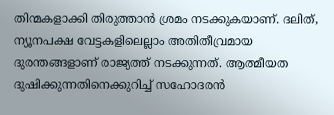തിന്മകളാക്കി തിരുത്താൻ ശ്രമം നടക്കുകയാണ്. ദലിത്, ന്യൂനപക്ഷ വേട്ടകളിലെല്ലാം അതിതീവ്രമായ ദുരന്തങ്ങളാണ് രാജ്യത്ത് നടക്കുന്നത്. ആത്മീയത ദുഷിക്കുന്നതിനെക്കുറിച്ച് സഹോദരൻ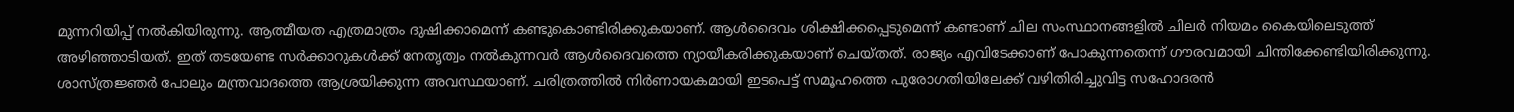മുന്നറിയിപ്പ് നൽകിയിരുന്നു. ആത്മീയത എത്രമാത്രം ദുഷിക്കാമെന്ന് കണ്ടുകൊണ്ടിരിക്കുകയാണ്. ആൾദൈവം ശിക്ഷിക്കപ്പെടുമെന്ന് കണ്ടാണ് ചില സംസ്ഥാനങ്ങളിൽ ചിലർ നിയമം കൈയിലെടുത്ത് അഴിഞ്ഞാടിയത്. ഇത് തടയേണ്ട സർക്കാറുകൾക്ക് നേതൃത്വം നൽകുന്നവർ ആൾദൈവത്തെ ന്യായീകരിക്കുകയാണ് ചെയ്തത്. രാജ്യം എവിടേക്കാണ് പോകുന്നതെന്ന് ഗൗരവമായി ചിന്തിക്കേണ്ടിയിരിക്കുന്നു. ശാസ്ത്രജ്ഞർ പോലും മന്ത്രവാദത്തെ ആശ്രയിക്കുന്ന അവസ്ഥയാണ്. ചരിത്രത്തിൽ നിർണായകമായി ഇടപെട്ട് സമൂഹത്തെ പുരോഗതിയിലേക്ക് വഴിതിരിച്ചുവിട്ട സഹോദരൻ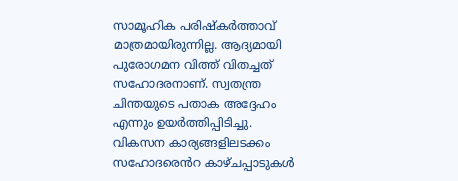സാമൂഹിക പരിഷ്കർത്താവ് മാത്രമായിരുന്നില്ല. ആദ്യമായി പുരോഗമന വിത്ത് വിതച്ചത് സഹോദരനാണ്. സ്വതന്ത്ര ചിന്തയുടെ പതാക അദ്ദേഹം എന്നും ഉയർത്തിപ്പിടിച്ചു. വികസന കാര്യങ്ങളിലടക്കം സഹോദരെൻറ കാഴ്ചപ്പാടുകൾ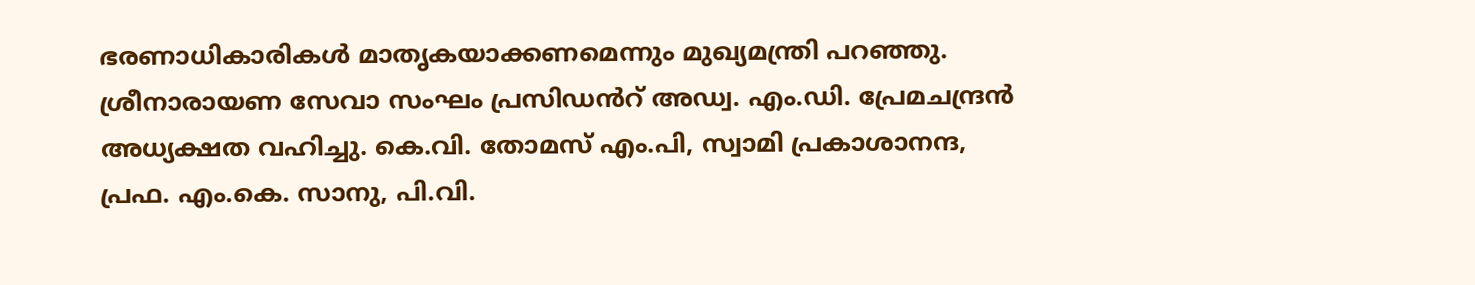ഭരണാധികാരികൾ മാതൃകയാക്കണമെന്നും മുഖ്യമന്ത്രി പറഞ്ഞു. ശ്രീനാരായണ സേവാ സംഘം പ്രസിഡൻറ് അഡ്വ. എം.ഡി. പ്രേമചന്ദ്രൻ അധ്യക്ഷത വഹിച്ചു. കെ.വി. തോമസ് എം.പി, സ്വാമി പ്രകാശാനന്ദ, പ്രഫ. എം.കെ. സാനു, പി.വി.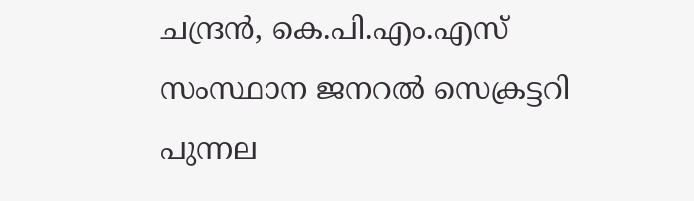ചന്ദ്രൻ, കെ.പി.എം.എസ് സംസ്ഥാന ജനറൽ സെക്രട്ടറി പുന്നല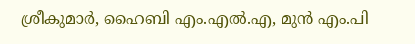ശ്രീകുമാർ, ഹൈബി എം.എൽ.എ, മുൻ എം.പി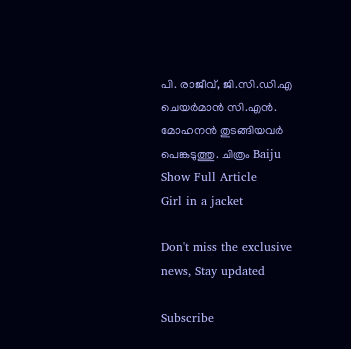പി. രാജീവ്, ജി.സി.ഡി.എ ചെയർമാൻ സി.എൻ. മോഹനൻ തുടങ്ങിയവർ പെങ്കടുത്തു. ചിത്രം Baiju
Show Full Article
Girl in a jacket

Don't miss the exclusive news, Stay updated

Subscribe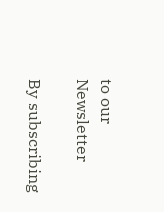to our Newsletter

By subscribing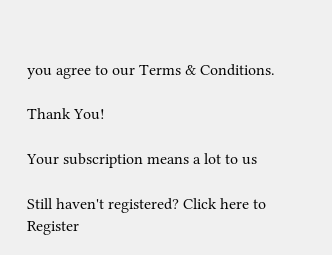you agree to our Terms & Conditions.

Thank You!

Your subscription means a lot to us

Still haven't registered? Click here to Register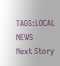TAGS:LOCAL NEWS
Next Story